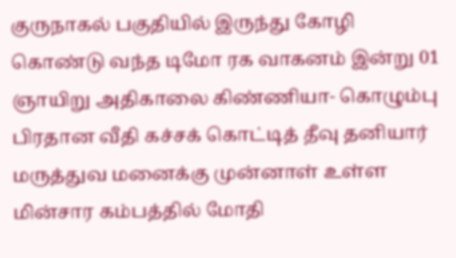குருநாகல் பகுதியில் இருந்து கோழி கொண்டு வந்த டிமோ ரக வாகனம் இன்று 01 ஞாயிறு அதிகாலை கிண்ணியா- கொழும்பு பிரதான வீதி கச்சக் கொட்டித் தீவு தனியார் மருத்துவ மனைக்கு முன்னாள் உள்ள மின்சார கம்பத்தில் மோதி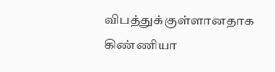விபத்துக்குள்ளானதாக கிண்ணியா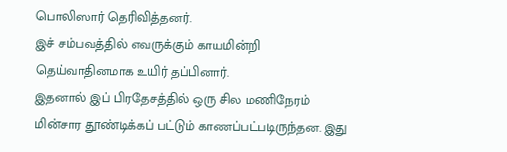பொலிஸார் தெரிவித்தனர்.
இச் சம்பவத்தில் எவருக்கும் காயமின்றி தெய்வாதினமாக உயிர் தப்பினார்.
இதனால் இப் பிரதேசத்தில் ஒரு சில மணிநேரம் மின்சார தூண்டிக்கப் பட்டும் காணப்பட்படிருந்தன. இது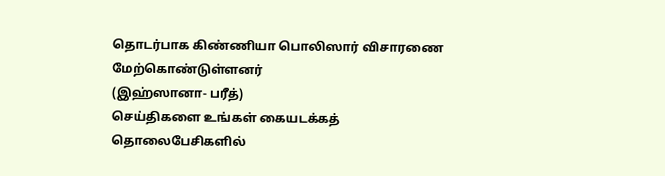தொடர்பாக கிண்ணியா பொலிஸார் விசாரணை மேற்கொண்டுள்ளனர்
(இஹ்ஸானா- பரீத்)
செய்திகளை உங்கள் கையடக்கத் தொலைபேசிகளில்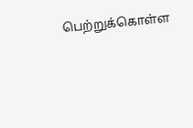பெற்றுக்கொள்ள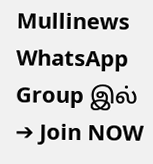Mullinews WhatsApp Group இல் ➔ Join NOW